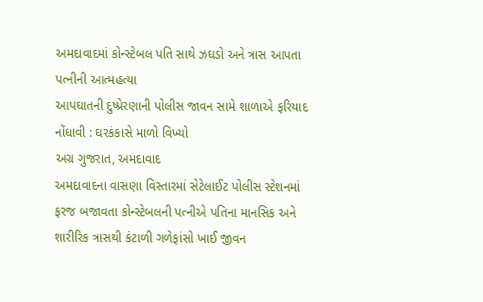અમદાવાદમાં કોન્સ્ટેબલ પતિ સાથે ઝઘડો અને ત્રાસ આપતા પત્નીની આત્મહત્યા
આપઘાતની દુષ્પ્રેરણાની પોલીસ જાવન સામે શાળાએ ફરિયાદ નોંધાવી : ઘરકંકાસે માળો વિખ્યો
અગ્ર ગુજરાત, અમદાવાદ
અમદાવાદના વાસણા વિસ્તારમાં સેટેલાઈટ પોલીસ સ્ટેશનમાં ફરજ બજાવતા કોન્સ્ટેબલની પત્નીએ પતિના માનસિક અને શારીરિક ત્રાસથી કંટાળી ગળેફાંસો ખાઈ જીવન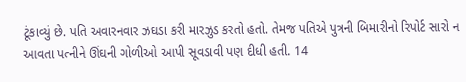ટૂંકાવ્યું છે. પતિ અવારનવાર ઝઘડા કરી મારઝુડ કરતો હતો. તેમજ પતિએ પુત્રની બિમારીનો રિપોર્ટ સારો ન આવતા પત્નીને ઊંઘની ગોળીઓ આપી સૂવડાવી પણ દીધી હતી. 14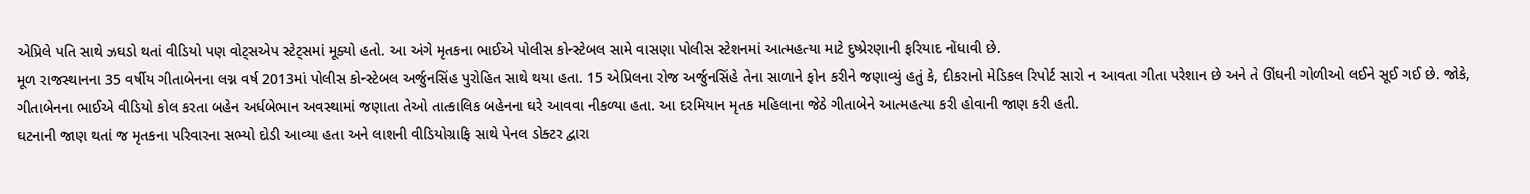એપ્રિલે પતિ સાથે ઝઘડો થતાં વીડિયો પણ વોટ્સએપ સ્ટેટ્સમાં મૂક્યો હતો. આ અંગે મૃતકના ભાઈએ પોલીસ કોન્સ્ટેબલ સામે વાસણા પોલીસ સ્ટેશનમાં આત્મહત્યા માટે દુષ્પ્રેરણાની ફરિયાદ નોંધાવી છે.
મૂળ રાજસ્થાનના 35 વર્ષીય ગીતાબેનના લગ્ન વર્ષ 2013માં પોલીસ કોન્સ્ટેબલ અર્જુનસિંહ પુરોહિત સાથે થયા હતા. 15 એપ્રિલના રોજ અર્જુનસિંહે તેના સાળાને ફોન કરીને જણાવ્યું હતું કે, દીકરાનો મેડિકલ રિપોર્ટ સારો ન આવતા ગીતા પરેશાન છે અને તે ઊંઘની ગોળીઓ લઈને સૂઈ ગઈ છે. જોકે, ગીતાબેનના ભાઈએ વીડિયો કોલ કરતા બહેન અર્ધબેભાન અવસ્થામાં જણાતા તેઓ તાત્કાલિક બહેનના ઘરે આવવા નીકળ્યા હતા. આ દરમિયાન મૃતક મહિલાના જેઠે ગીતાબેને આત્મહત્યા કરી હોવાની જાણ કરી હતી.
ઘટનાની જાણ થતાં જ મૃતકના પરિવારના સભ્યો દોડી આવ્યા હતા અને લાશની વીડિયોગ્રાફિ સાથે પેનલ ડોક્ટર દ્વારા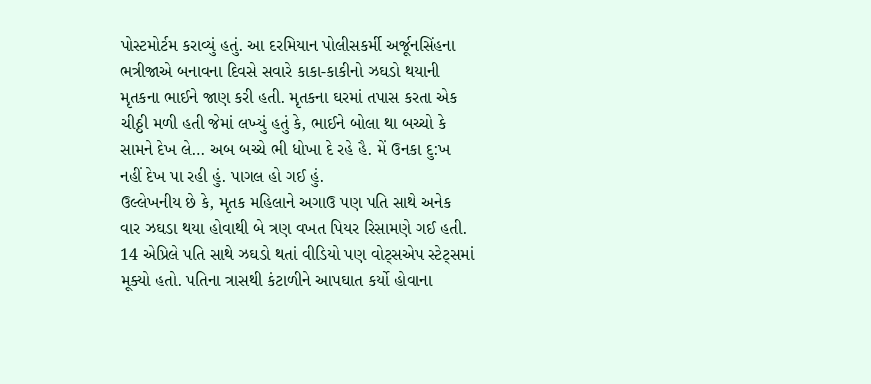પોસ્ટમોર્ટમ કરાવ્યું હતું. આ દરમિયાન પોલીસકર્મી અર્જૂનસિંહના ભત્રીજાએ બનાવના દિવસે સવારે કાકા-કાકીનો ઝઘડો થયાની મૃતકના ભાઈને જાણ કરી હતી. મૃતકના ઘરમાં તપાસ કરતા એક ચીઠ્ઠી મળી હતી જેમાં લખ્યું હતું કે, ભાઈને બોલા થા બચ્ચો કે સામને દેખ લે… અબ બચ્ચે ભી ધોખા દે રહે હૈ. મેં ઉનકા દુ:ખ નહીં દેખ પા રહી હું. પાગલ હો ગઈ હું.
ઉલ્લેખનીય છે કે, મૃતક મહિલાને અગાઉ પણ પતિ સાથે અનેક વાર ઝઘડા થયા હોવાથી બે ત્રણ વખત પિયર રિસામણે ગઈ હતી. 14 એપ્રિલે પતિ સાથે ઝઘડો થતાં વીડિયો પણ વોટ્સએપ સ્ટેટ્સમાં મૂક્યો હતો. પતિના ત્રાસથી કંટાળીને આપઘાત કર્યો હોવાના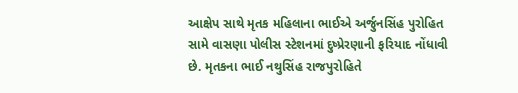આક્ષેપ સાથે મૃતક મહિલાના ભાઈએ અર્જુનસિંહ પુરોહિત સામે વાસણા પોલીસ સ્ટેશનમાં દુષ્પ્રેરણાની ફરિયાદ નોંધાવી છે. મૃતકના ભાઈ નથુસિંહ રાજપુરોહિતે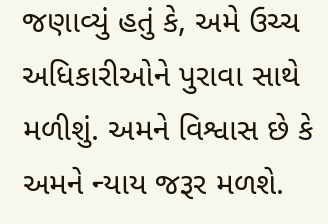જણાવ્યું હતું કે, અમે ઉચ્ચ અધિકારીઓને પુરાવા સાથે મળીશું. અમને વિશ્વાસ છે કે અમને ન્યાય જરૂર મળશે.